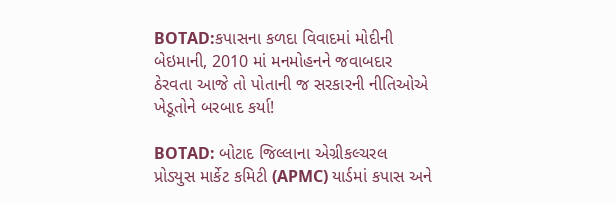BOTAD:કપાસના કળદા વિવાદમાં મોદીની બેઇમાની, 2010 માં મનમોહનને જવાબદાર ઠેરવતા આજે તો પોતાની જ સરકારની નીતિઓએ ખેડૂતોને બરબાદ કર્યા!

BOTAD: બોટાદ જિલ્લાના એગ્રીકલ્ચરલ પ્રોડ્યુસ માર્કેટ કમિટી (APMC) યાર્ડમાં કપાસ અને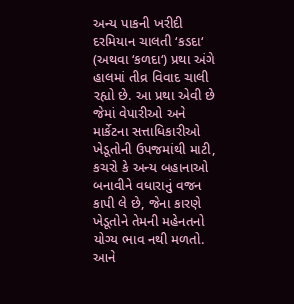અન્ય પાકની ખરીદી દરમિયાન ચાલતી ‘કડદા‘ (અથવા ‘કળદા‘) પ્રથા અંગે હાલમાં તીવ્ર વિવાદ ચાલી રહ્યો છે. આ પ્રથા એવી છે જેમાં વેપારીઓ અને માર્કેટના સત્તાધિકારીઓ ખેડૂતોની ઉપજમાંથી માટી, કચરો કે અન્ય બહાનાઓ બનાવીને વધારાનું વજન કાપી લે છે, જેના કારણે ખેડૂતોને તેમની મહેનતનો યોગ્ય ભાવ નથી મળતો. આને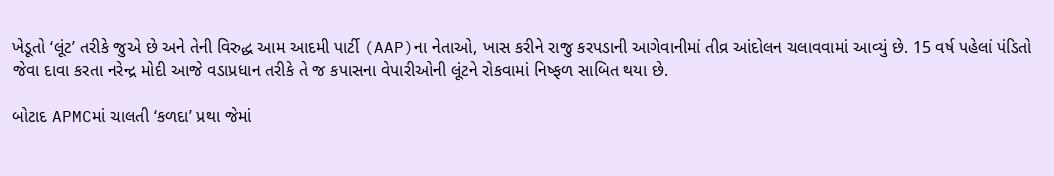ખેડૂતો ‘લૂંટ’ તરીકે જુએ છે અને તેની વિરુદ્ધ આમ આદમી પાર્ટી (AAP)ના નેતાઓ, ખાસ કરીને રાજુ કરપડાની આગેવાનીમાં તીવ્ર આંદોલન ચલાવવામાં આવ્યું છે. 15 વર્ષ પહેલાં પંડિતો જેવા દાવા કરતા નરેન્દ્ર મોદી આજે વડાપ્રધાન તરીકે તે જ કપાસના વેપારીઓની લૂંટને રોકવામાં નિષ્ફળ સાબિત થયા છે.

બોટાદ APMCમાં ચાલતી ‘કળદા’ પ્રથા જેમાં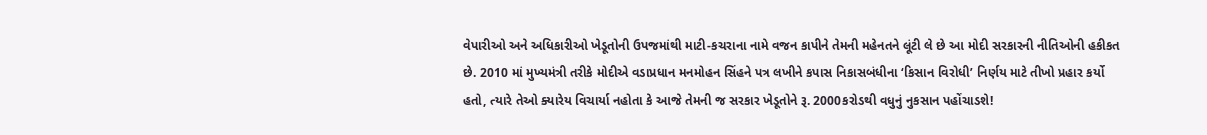વેપારીઓ અને અધિકારીઓ ખેડૂતોની ઉપજમાંથી માટી-કચરાના નામે વજન કાપીને તેમની મહેનતને લૂંટી લે છે આ મોદી સરકારની નીતિઓની હકીકત છે. 2010 માં મુખ્યમંત્રી તરીકે મોદીએ વડાપ્રધાન મનમોહન સિંહને પત્ર લખીને કપાસ નિકાસબંધીના ‘કિસાન વિરોધી’ નિર્ણય માટે તીખો પ્રહાર કર્યો હતો, ત્યારે તેઓ ક્યારેય વિચાર્યા નહોતા કે આજે તેમની જ સરકાર ખેડૂતોને રૂ. 2000કરોડથી વધુનું નુકસાન પહોંચાડશે!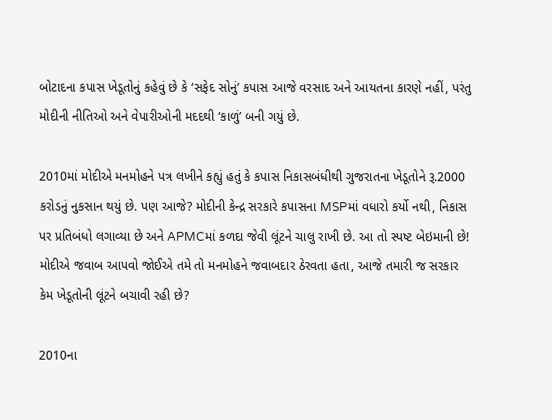બોટાદના કપાસ ખેડૂતોનું કહેવું છે કે ‘સફેદ સોનું’ કપાસ આજે વરસાદ અને આયતના કારણે નહીં, પરંતુ મોદીની નીતિઓ અને વેપારીઓની મદદથી ‘કાળું’ બની ગયું છે.

2010માં મોદીએ મનમોહને પત્ર લખીને કહ્યું હતું કે કપાસ નિકાસબંધીથી ગુજરાતના ખેડૂતોને રૂ.2000 કરોડનું નુકસાન થયું છે. પણ આજે? મોદીની કેન્દ્ર સરકારે કપાસના MSPમાં વધારો કર્યો નથી, નિકાસ પર પ્રતિબંધો લગાવ્યા છે અને APMCમાં કળદા જેવી લૂંટને ચાલુ રાખી છે. આ તો સ્પષ્ટ બેઇમાની છે! મોદીએ જવાબ આપવો જોઈએ તમે તો મનમોહને જવાબદાર ઠેરવતા હતા, આજે તમારી જ સરકાર કેમ ખેડૂતોની લૂંટને બચાવી રહી છે?

2010ના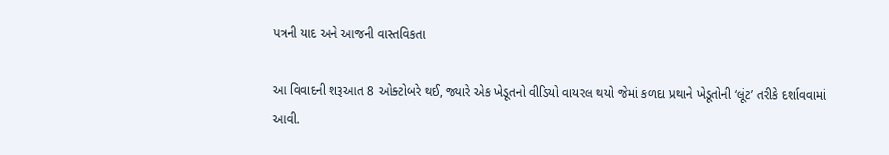પત્રની યાદ અને આજની વાસ્તવિકતા

આ વિવાદની શરૂઆત 8 ઓક્ટોબરે થઈ, જ્યારે એક ખેડૂતનો વીડિયો વાયરલ થયો જેમાં કળદા પ્રથાને ખેડૂતોની ‘લૂંટ’ તરીકે દર્શાવવામાં આવી.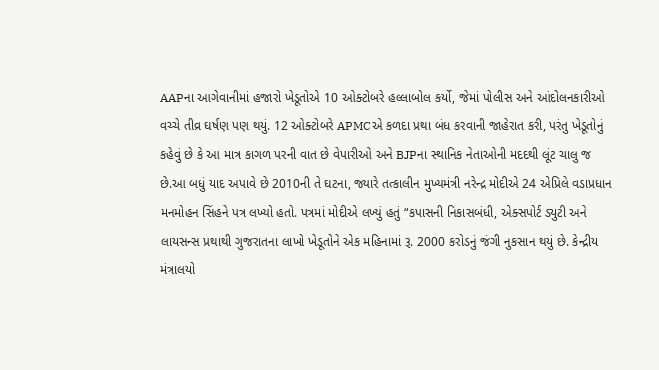AAPના આગેવાનીમાં હજારો ખેડૂતોએ 10 ઓક્ટોબરે હલ્લાબોલ કર્યો, જેમાં પોલીસ અને આંદોલનકારીઓ વચ્ચે તીવ્ર ઘર્ષણ પણ થયું. 12 ઓક્ટોબરે APMCએ કળદા પ્રથા બંધ કરવાની જાહેરાત કરી, પરંતુ ખેડૂતોનું કહેવું છે કે આ માત્ર કાગળ પરની વાત છે વેપારીઓ અને BJPના સ્થાનિક નેતાઓની મદદથી લૂંટ ચાલુ જ છે.આ બધું યાદ અપાવે છે 2010ની તે ઘટના, જ્યારે તત્કાલીન મુખ્યમંત્રી નરેન્દ્ર મોદીએ 24 એપ્રિલે વડાપ્રધાન મનમોહન સિંહને પત્ર લખ્યો હતો. પત્રમાં મોદીએ લખ્યું હતું “કપાસની નિકાસબંધી, એક્સપોર્ટ ડ્યુટી અને લાયસન્સ પ્રથાથી ગુજરાતના લાખો ખેડૂતોને એક મહિનામાં રૂ. 2000 કરોડનું જંગી નુકસાન થયું છે. કેન્દ્રીય મંત્રાલયો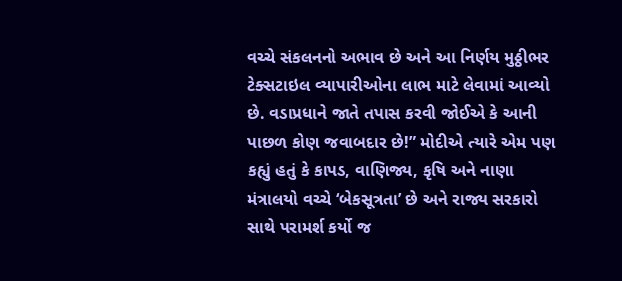વચ્ચે સંકલનનો અભાવ છે અને આ નિર્ણય મુઠ્ઠીભર ટેક્સટાઇલ વ્યાપારીઓના લાભ માટે લેવામાં આવ્યો છે. વડાપ્રધાને જાતે તપાસ કરવી જોઈએ કે આની પાછળ કોણ જવાબદાર છે!” મોદીએ ત્યારે એમ પણ કહ્યું હતું કે કાપડ, વાણિજ્ય, કૃષિ અને નાણા મંત્રાલયો વચ્ચે ‘બેકસૂત્રતા’ છે અને રાજ્ય સરકારો સાથે પરામર્શ કર્યો જ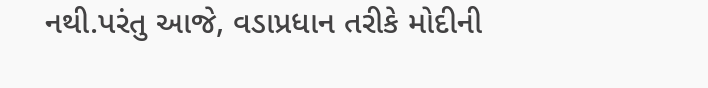નથી.પરંતુ આજે, વડાપ્રધાન તરીકે મોદીની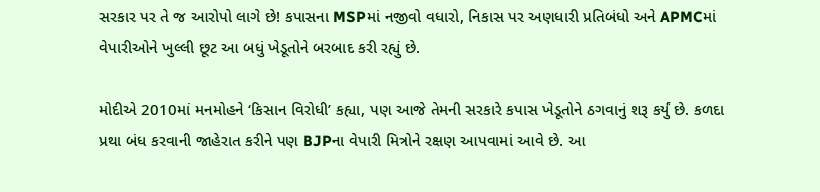સરકાર પર તે જ આરોપો લાગે છે! કપાસના MSPમાં નજીવો વધારો, નિકાસ પર અણધારી પ્રતિબંધો અને APMCમાં વેપારીઓને ખુલ્લી છૂટ આ બધું ખેડૂતોને બરબાદ કરી રહ્યું છે.

મોદીએ 2010માં મનમોહને ‘કિસાન વિરોધી’ કહ્યા, પણ આજે તેમની સરકારે કપાસ ખેડૂતોને ઠગવાનું શરૂ કર્યું છે. કળદા પ્રથા બંધ કરવાની જાહેરાત કરીને પણ BJPના વેપારી મિત્રોને રક્ષણ આપવામાં આવે છે. આ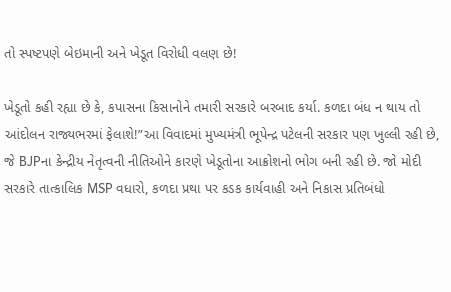તો સ્પષ્ટપણે બેઇમાની અને ખેડૂત વિરોધી વલણ છે!

ખેડૂતો કહી રહ્યા છે કે, કપાસના કિસાનોને તમારી સરકારે બરબાદ કર્યા. કળદા બંધ ન થાય તો આંદોલન રાજ્યભરમાં ફેલાશે!”આ વિવાદમાં મુખ્યમંત્રી ભૂપેન્દ્ર પટેલની સરકાર પણ ખુલ્લી રહી છે, જે BJPના કેન્દ્રીય નેતૃત્વની નીતિઓને કારણે ખેડૂતોના આક્રોશનો ભોગ બની રહી છે. જો મોદી સરકારે તાત્કાલિક MSP વધારો, કળદા પ્રથા પર કડક કાર્યવાહી અને નિકાસ પ્રતિબંધો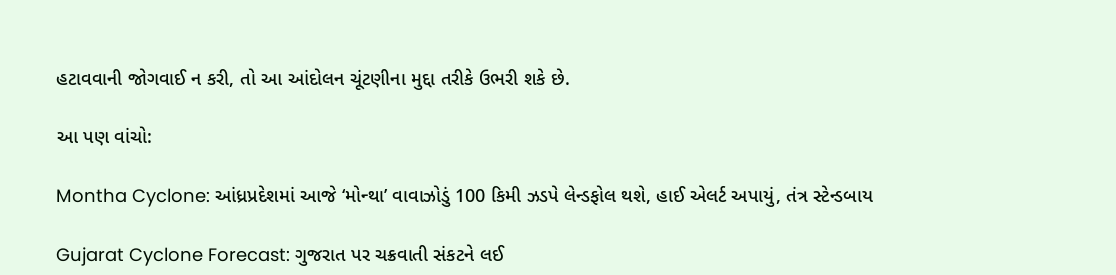હટાવવાની જોગવાઈ ન કરી, તો આ આંદોલન ચૂંટણીના મુદ્દા તરીકે ઉભરી શકે છે.

આ પણ વાંચો:

Montha Cyclone: આંધ્રપ્રદેશમાં આજે ‘મોન્થા’ વાવાઝોડું 100 કિમી ઝડપે લેન્ડફોલ થશે, હાઈ એલર્ટ અપાયું, તંત્ર સ્ટેન્ડબાય

Gujarat Cyclone Forecast: ગુજરાત પર ચક્રવાતી સંકટને લઈ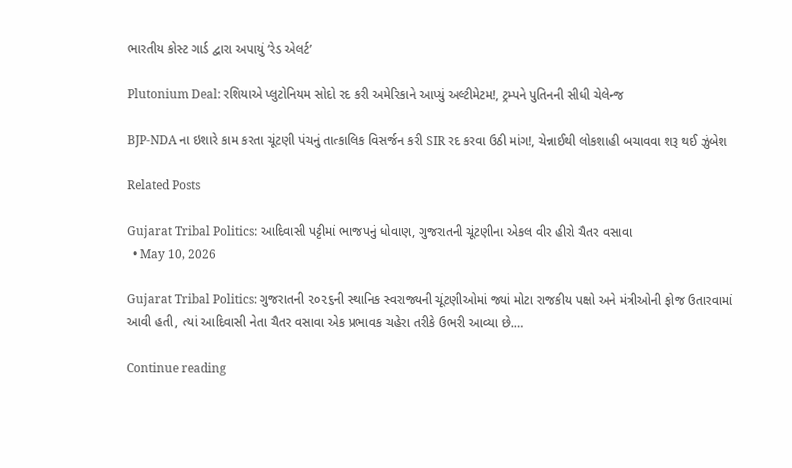ભારતીય કોસ્ટ ગાર્ડ દ્વારા અપાયું ‘રેડ એલર્ટ’

Plutonium Deal: રશિયાએ પ્લુટોનિયમ સોદો રદ કરી અમેરિકાને આપ્યું અલ્ટીમેટમ!, ટ્રમ્પને પુતિનની સીધી ચેલેન્જ

BJP-NDA ના ઇશારે કામ કરતા ચૂંટણી પંચનું તાત્કાલિક વિસર્જન કરી SIR રદ કરવા ઉઠી માંગ!, ચેન્નાઈથી લોકશાહી બચાવવા શરૂ થઈ ઝુંબેશ

Related Posts

Gujarat Tribal Politics: આદિવાસી પટ્ટીમાં ભાજપનું ધોવાણ, ગુજરાતની ચૂંટણીના એકલ વીર હીરો ચૈતર વસાવા
  • May 10, 2026

Gujarat Tribal Politics: ગુજરાતની ૨૦૨૬ની સ્થાનિક સ્વરાજ્યની ચૂંટણીઓમાં જ્યાં મોટા રાજકીય પક્ષો અને મંત્રીઓની ફોજ ઉતારવામાં આવી હતી, ત્યાં આદિવાસી નેતા ચૈતર વસાવા એક પ્રભાવક ચહેરા તરીકે ઉભરી આવ્યા છે.…

Continue reading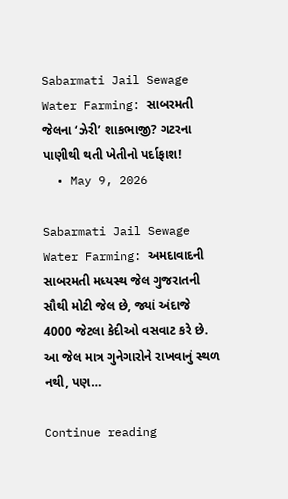Sabarmati Jail Sewage Water Farming: સાબરમતી જેલના ‘ઝેરી’ શાકભાજી? ગટરના પાણીથી થતી ખેતીનો પર્દાફાશ!
  • May 9, 2026

Sabarmati Jail Sewage Water Farming: અમદાવાદની સાબરમતી મધ્યસ્થ જેલ ગુજરાતની સૌથી મોટી જેલ છે, જ્યાં અંદાજે 4000 જેટલા કેદીઓ વસવાટ કરે છે. આ જેલ માત્ર ગુનેગારોને રાખવાનું સ્થળ નથી, પણ…

Continue reading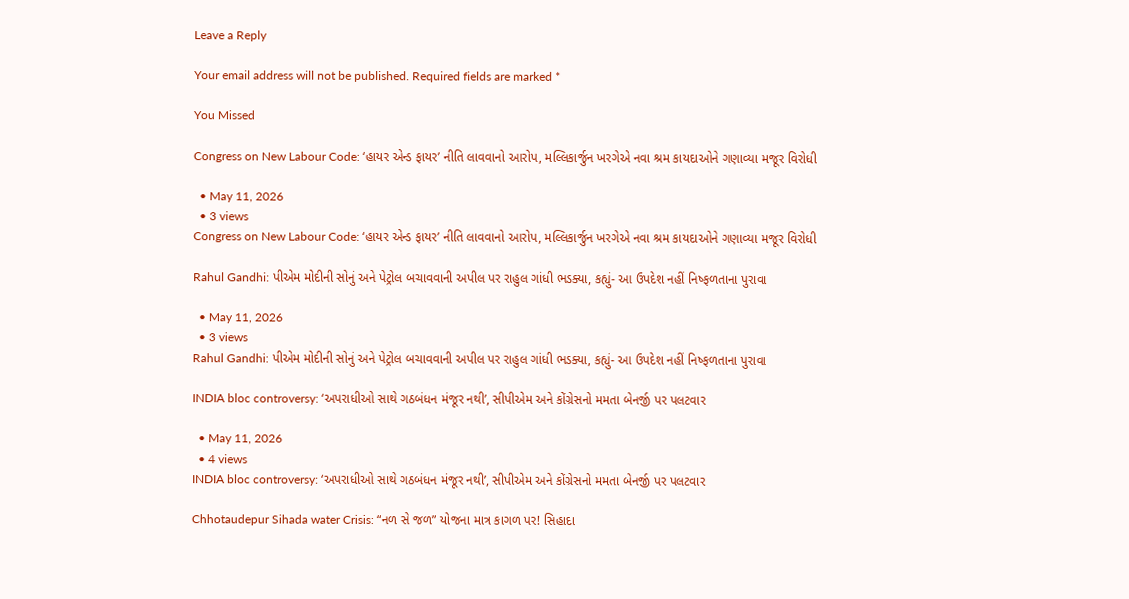Leave a Reply

Your email address will not be published. Required fields are marked *

You Missed

Congress on New Labour Code: ‘હાયર એન્ડ ફાયર’ નીતિ લાવવાનો આરોપ, મલ્લિકાર્જુન ખરગેએ નવા શ્રમ કાયદાઓને ગણાવ્યા મજૂર વિરોધી

  • May 11, 2026
  • 3 views
Congress on New Labour Code: ‘હાયર એન્ડ ફાયર’ નીતિ લાવવાનો આરોપ, મલ્લિકાર્જુન ખરગેએ નવા શ્રમ કાયદાઓને ગણાવ્યા મજૂર વિરોધી

Rahul Gandhi: પીએમ મોદીની સોનું અને પેટ્રોલ બચાવવાની અપીલ પર રાહુલ ગાંધી ભડક્યા, કહ્યું- આ ઉપદેશ નહીં નિષ્ફળતાના પુરાવા

  • May 11, 2026
  • 3 views
Rahul Gandhi: પીએમ મોદીની સોનું અને પેટ્રોલ બચાવવાની અપીલ પર રાહુલ ગાંધી ભડક્યા, કહ્યું- આ ઉપદેશ નહીં નિષ્ફળતાના પુરાવા

INDIA bloc controversy: ‘અપરાધીઓ સાથે ગઠબંધન મંજૂર નથી’, સીપીએમ અને કોંગ્રેસનો મમતા બેનર્જી પર પલટવાર

  • May 11, 2026
  • 4 views
INDIA bloc controversy: ‘અપરાધીઓ સાથે ગઠબંધન મંજૂર નથી’, સીપીએમ અને કોંગ્રેસનો મમતા બેનર્જી પર પલટવાર

Chhotaudepur Sihada water Crisis: “નળ સે જળ” યોજના માત્ર કાગળ પર! સિહાદા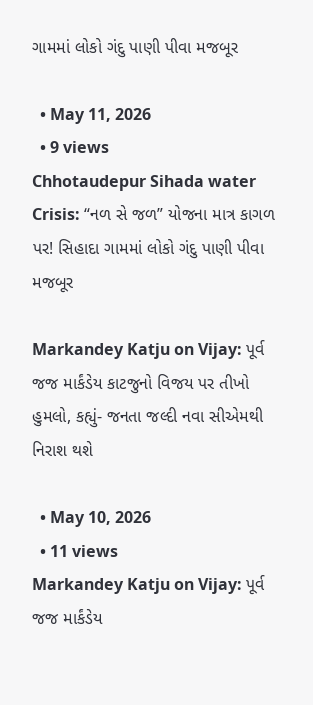ગામમાં લોકો ગંદુ પાણી પીવા મજબૂર

  • May 11, 2026
  • 9 views
Chhotaudepur Sihada water Crisis: “નળ સે જળ” યોજના માત્ર કાગળ પર! સિહાદા ગામમાં લોકો ગંદુ પાણી પીવા મજબૂર

Markandey Katju on Vijay: પૂર્વ જજ માર્કંડેય કાટજુનો વિજય પર તીખો હુમલો, કહ્યું- જનતા જલ્દી નવા સીએમથી નિરાશ થશે

  • May 10, 2026
  • 11 views
Markandey Katju on Vijay: પૂર્વ જજ માર્કંડેય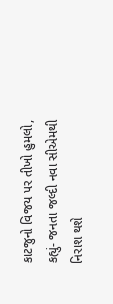કાટજુનો વિજય પર તીખો હુમલો, કહ્યું- જનતા જલ્દી નવા સીએમથી નિરાશ થશે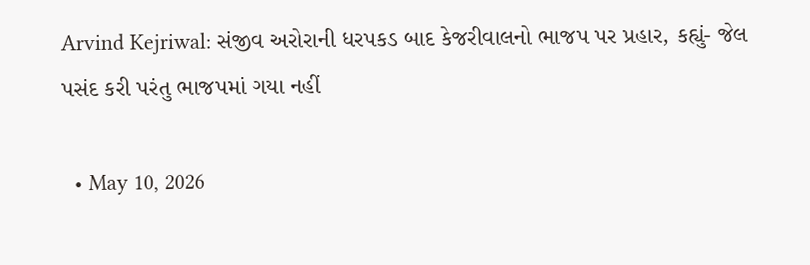Arvind Kejriwal: સંજીવ અરોરાની ધરપકડ બાદ કેજરીવાલનો ભાજપ પર પ્રહાર, કહ્યું- જેલ પસંદ કરી પરંતુ ભાજપમાં ગયા નહીં

  • May 10, 2026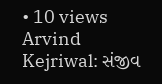• 10 views
Arvind Kejriwal: સંજીવ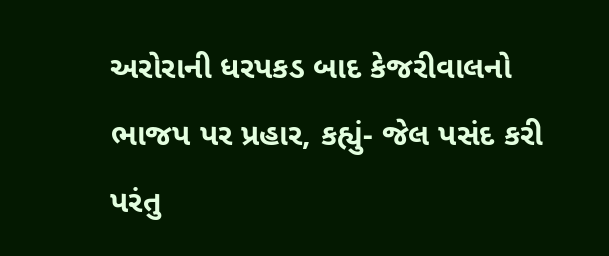અરોરાની ધરપકડ બાદ કેજરીવાલનો ભાજપ પર પ્રહાર, કહ્યું- જેલ પસંદ કરી પરંતુ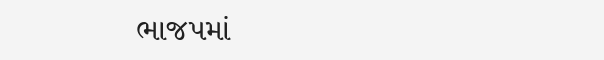ભાજપમાં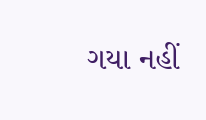ગયા નહીં